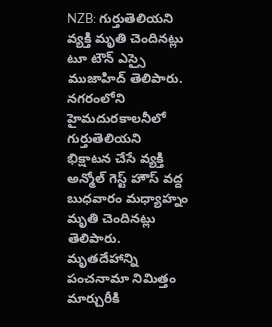NZB: గుర్తుతెలియని వ్యక్తి మృతి చెందినట్లు టూ టౌన్ ఎస్సై ముజాహిద్ తెలిపారు. నగరంలోని హైమదురకాలనీలో గుర్తుతెలియని భిక్షాటన చేసే వ్యక్తి అన్మోల్ గెస్ట్ హౌస్ వద్ద బుధవారం మధ్యాహ్నం మృతి చెందినట్లు తెలిపారు. మృతదేహాన్ని పంచనామా నిమిత్తం మార్చురీకి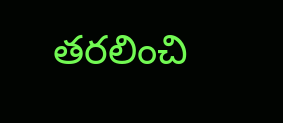తరలించి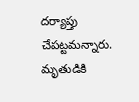దర్యాప్తు చేపట్టమన్నారు. మృతుడికి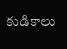కుడికాలు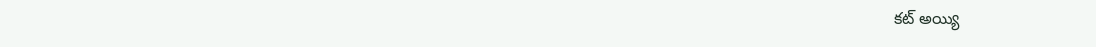కట్ అయ్యి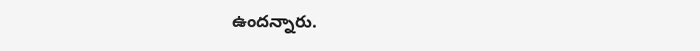ఉందన్నారు.